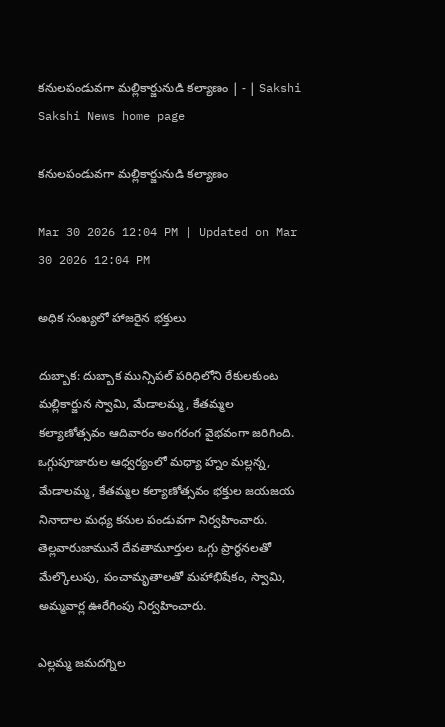కనులపండువగా మల్లికార్జునుడి కల్యాణం | - | Sakshi
Sakshi News home page

కనులపండువగా మల్లికార్జునుడి కల్యాణం

Mar 30 2026 12:04 PM | Updated on Mar 30 2026 12:04 PM

అధిక సంఖ్యలో హాజరైన భక్తులు

దుబ్బాక: దుబ్బాక మున్సిపల్‌ పరిధిలోని రేకులకుంట మల్లికార్జున స్వామి, మేడాలమ్మ, కేతమ్మల కల్యాణోత్సవం ఆదివారం అంగరంగ వైభవంగా జరిగింది. ఒగ్గుపూజారుల ఆధ్వర్యంలో మధ్యా హ్నం మల్లన్న, మేడాలమ్మ, కేతమ్మల కల్యాణోత్సవం భక్తుల జయజయ నినాదాల మధ్య కనుల పండువగా నిర్వహించారు. తెల్లవారుజామునే దేవతామూర్తుల ఒగ్గు ప్రార్థనలతో మేల్కొలుపు, పంచామృతాలతో మహాభిషేకం, స్వామి, అమ్మవార్ల ఊరేగింపు నిర్వహించారు.

ఎల్లమ్మ జమదగ్నిల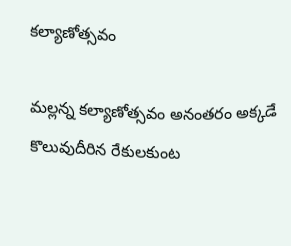కల్యాణోత్సవం

మల్లన్న కల్యాణోత్సవం అనంతరం అక్కడే కొలువుదీరిన రేకులకుంట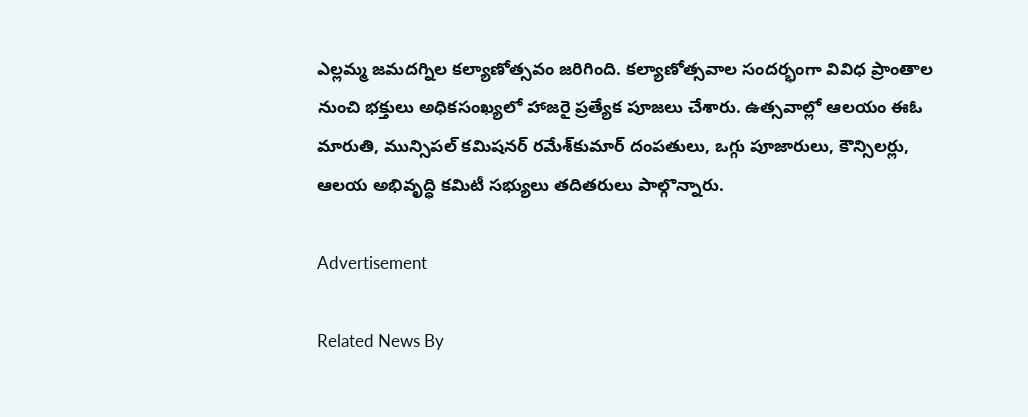ఎల్లమ్మ జమదగ్నిల కల్యాణోత్సవం జరిగింది. కల్యాణోత్సవాల సందర్భంగా వివిధ ప్రాంతాల నుంచి భక్తులు అధికసంఖ్యలో హాజరై ప్రత్యేక పూజలు చేశారు. ఉత్సవాల్లో ఆలయం ఈఓ మారుతి, మున్సిపల్‌ కమిషనర్‌ రమేశ్‌కుమార్‌ దంపతులు, ఒగ్గు పూజారులు, కౌన్సిలర్లు, ఆలయ అభివృద్ధి కమిటీ సభ్యులు తదితరులు పాల్గొన్నారు.

Advertisement

Related News By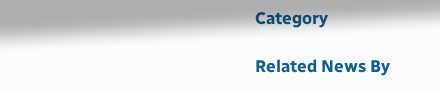Category

Related News By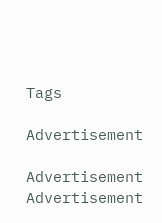Tags

Advertisement

Advertisement
Advertisement